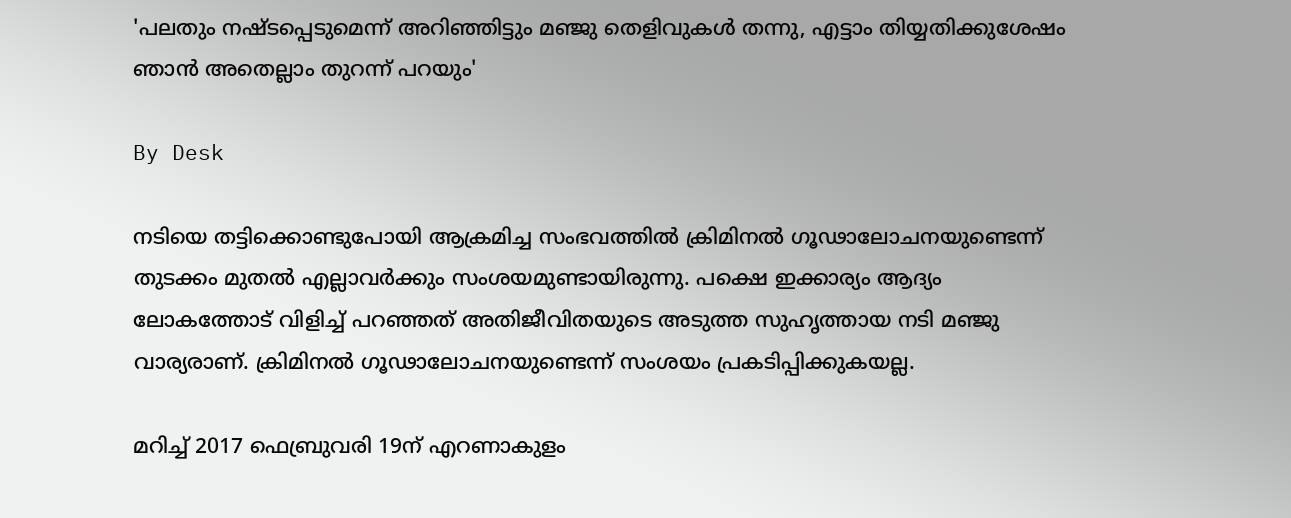'പലതും നഷ്ടപ്പെടുമെന്ന് അറിഞ്ഞിട്ടും മഞ്ജു തെളിവുകൾ തന്നു, എട്ടാം തിയ്യതിക്കുശേഷം ഞാൻ അതെല്ലാം തുറന്ന് പറയും'

By Desk

നടിയെ തട്ടിക്കൊണ്ടുപോയി ആക്രമിച്ച സംഭവത്തിൽ ക്രിമിനല്‍ ഗൂഢാലോചനയുണ്ടെന്ന് തുടക്കം മുതൽ എല്ലാവർക്കും സംശയമുണ്ടായിരുന്നു. പക്ഷെ ഇക്കാര്യം ആദ്യം ലോകത്തോട് വിളിച്ച് പറഞ്ഞത് അതിജീവിതയുടെ അടുത്ത സുഹൃത്തായ നടി മഞ്ജു വാര്യരാണ്. ക്രിമിനല്‍ ഗൂഢാലോചനയുണ്ടെന്ന് സംശയം പ്രകടിപ്പിക്കുകയല്ല.

മറിച്ച് 2017 ഫെബ്രുവരി 19ന് എറണാകുളം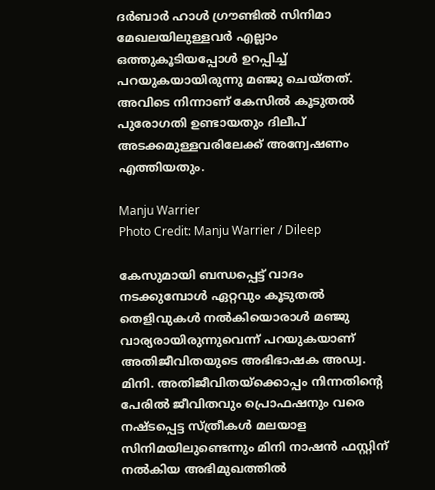ദര്‍ബാര്‍ ഹാള്‍ ഗ്രൗണ്ടില്‍ സിനിമാ മേഖലയിലുള്ളവർ എല്ലാം ഒത്തുകൂടിയപ്പോൾ ഉറപ്പിച്ച് പറയുകയായിരുന്നു മഞ്ജു ചെയ്തത്. അവിടെ നിന്നാണ് കേസിൽ കൂടുതൽ പുരോഗതി ഉണ്ടായതും ദിലീപ് അടക്കമുള്ളവരിലേക്ക് അന്വേഷണം എത്തിയതും.

Manju Warrier
Photo Credit: Manju Warrier / Dileep

കേസുമായി ബന്ധപ്പെട്ട് വാദം നടക്കുമ്പോൾ ഏറ്റവും കൂടുതൽ തെളിവുകൾ നൽകിയൊരാൾ മഞ്ജു വാര്യരായിരുന്നുവെന്ന് പറയുകയാണ് അതിജീവിതയുടെ അഭിഭാഷക അഡ്വ. മിനി. അതിജീവിതയ്ക്കൊപ്പം നിന്നതിന്റെ പേരിൽ ജീവിതവും പ്രൊഫഷനും വരെ നഷ്ടപ്പെട്ട സ്ത്രീകൾ മലയാള സിനിമയിലുണ്ടെന്നും മിനി നാഷൻ ഫസ്റ്റിന് നൽകിയ അഭിമുഖത്തിൽ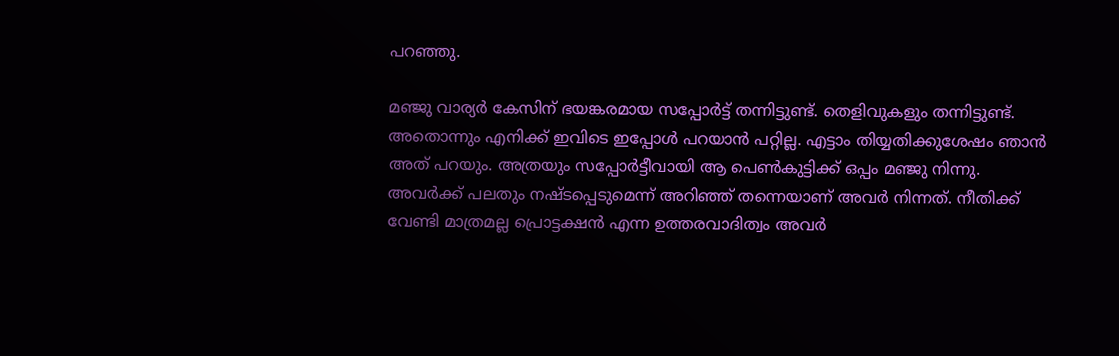പറഞ്ഞു.

മഞ്ജു വാര്യർ കേസിന് ഭയങ്കരമായ സപ്പോർട്ട് തന്നിട്ടുണ്ട്. തെളിവുകളും തന്നിട്ടുണ്ട്. അതൊന്നും എനിക്ക് ഇവിടെ ഇപ്പോൾ പറയാൻ പറ്റില്ല. എട്ടാം തിയ്യതിക്കുശേഷം ഞാൻ അത് പറയും. അത്രയും സപ്പോർട്ടീവായി ആ പെൺകുട്ടിക്ക് ഒപ്പം മഞ്ജു നിന്നു. അവർക്ക് പലതും നഷ്ടപ്പെടുമെന്ന് അറിഞ്ഞ് തന്നെയാണ് അവർ നിന്നത്. നീതിക്ക് വേണ്ടി മാത്രമല്ല പ്രൊട്ടക്ഷൻ എന്ന ഉത്തരവാദിത്വം അവർ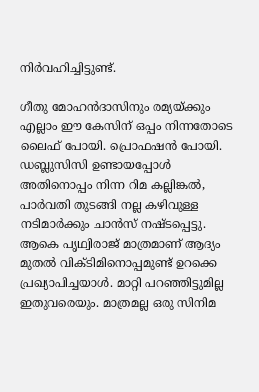നിർവഹിച്ചിട്ടുണ്ട്.

ഗീതു മോഹൻദാസിനും രമ്യയ്ക്കും എല്ലാം ഈ കേസിന് ഒപ്പം നിന്നതോടെ ലൈഫ് പോയി. പ്രൊഫഷൻ പോയി. ഡബ്ലുസിസി ഉണ്ടായപ്പോൾ അതിനൊപ്പം നിന്ന റിമ കല്ലിങ്കൽ, പാർവതി തുടങ്ങി നല്ല കഴിവുള്ള നടിമാർക്കും ചാൻസ് നഷ്ടപ്പെട്ടു. ആകെ പൃഥ്വിരാജ് മാത്രമാണ് ആദ്യം മുതൽ വിക്ടിമിനൊപ്പമുണ്ട് ഉറക്കെ പ്രഖ്യാപിച്ചയാൾ. മാറ്റി പറഞ്ഞിട്ടുമില്ല ഇതുവരെയും. മാത്രമല്ല ഒരു സിനിമ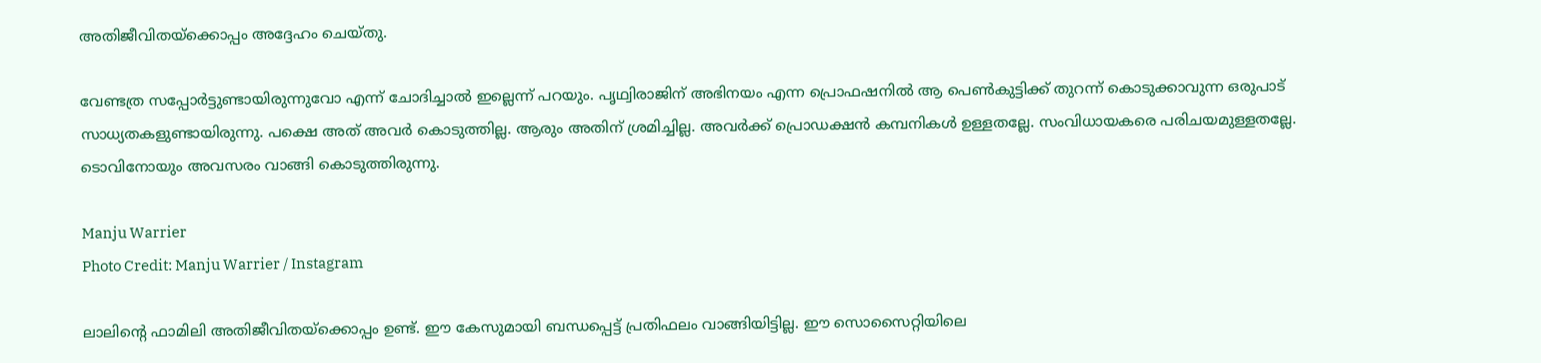അതിജീവിതയ്ക്കൊപ്പം അദ്ദേഹം ചെയ്തു.

വേണ്ടത്ര സപ്പോർട്ടുണ്ടായിരുന്നുവോ എന്ന് ചോദിച്ചാൽ ഇല്ലെന്ന് പറയും. പൃഥ്വിരാജിന് അഭിനയം എന്ന പ്രൊഫഷനിൽ ആ പെൺകുട്ടിക്ക് തുറന്ന് കൊടുക്കാവുന്ന ഒരുപാട് സാധ്യതകളുണ്ടായിരുന്നു. പക്ഷെ അത് അവർ കൊടുത്തില്ല. ആരും അതിന് ശ്രമിച്ചില്ല. അവർക്ക് പ്രൊഡക്ഷൻ കമ്പനികൾ ഉള്ളതല്ലേ. സംവിധായകരെ പരിചയമുള്ളത‍ല്ലേ. ടൊവിനോയും അവസരം വാങ്ങി കൊടുത്തിരുന്നു.

Manju Warrier
Photo Credit: Manju Warrier / Instagram

ലാലിന്റെ ഫാമിലി അതിജീവിതയ്ക്കൊപ്പം ഉണ്ട്. ഈ കേസുമായി ബന്ധപ്പെട്ട് പ്രതിഫലം വാങ്ങിയിട്ടില്ല. ഈ സൊസൈറ്റിയിലെ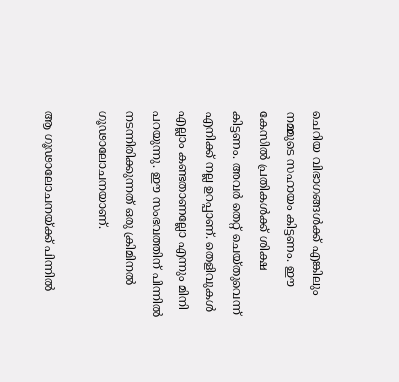ചെറിയ വിഭാഗങ്ങൾക്ക് എങ്കിലും നമ്മുടെ സഹായം കിട്ടണം. ഈ കേസിൽ പ്രതികൾക്ക് ശിക്ഷ കിട്ടണം. അവർ തെറ്റ് ചെയ്തുവെന്ന് എനിക്ക് നല്ല ഉറപ്പാണ്. തെളിവുകൾ എല്ലാം കണ്ടതാണല്ലോ എന്നും മിനി പറയുന്നു. ഈ സംഭവത്തിന് പിന്നിൽ നടന്നിരിക്കുന്നത് ഒരു ക്രിമിനൽ ഗൂഢാലോചനയാണ്.

ആ ഗൂഢാലോചനയ്ക്ക് പിന്നിൽ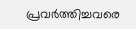പ്രവർത്തിച്ചവരെ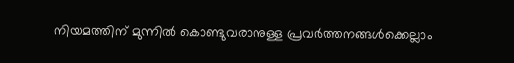നിയമത്തിന് മുന്നിൽ കൊണ്ടുവരാനുള്ള പ്രവർത്തനങ്ങൾക്കെല്ലാം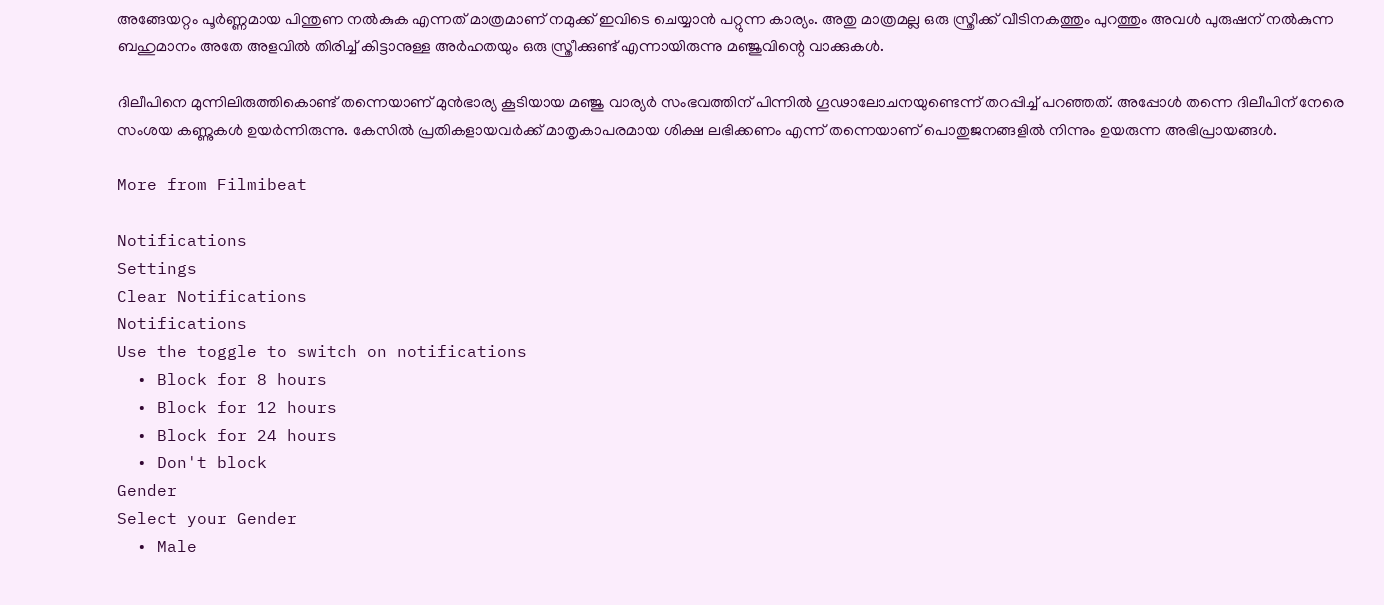അങ്ങേയറ്റം പൂർണ്ണമായ പിന്തുണ നൽകുക എന്നത് മാത്രമാണ് നമുക്ക് ഇവിടെ ചെയ്യാൻ പറ്റുന്ന കാര്യം. അതു മാത്രമല്ല ഒരു സ്ത്രീക്ക് വീടിനകത്തും പുറത്തും അവള്‍ പുരുഷന് നല്‍കുന്ന ബഹുമാനം അതേ അളവില്‍ തിരിച്ച് കിട്ടാനുള്ള അര്‍ഹതയും ഒരു സ്ത്രീക്കുണ്ട് എന്നായിരുന്നു മഞ്ജുവിന്റെ വാക്കുകൾ.

ദിലീപിനെ മുന്നിലിരുത്തികൊണ്ട് തന്നെയാണ് മുൻഭാര്യ കൂടിയായ മഞ്ജു വാര്യർ സംഭവത്തിന് പിന്നിൽ ഗൂഢാലോചനയുണ്ടെന്ന് തറപ്പിച്ച് പറഞ്ഞത്. അപ്പോൾ തന്നെ ദിലീപിന് നേരെ സംശയ കണ്ണുകൾ ഉയർന്നിരുന്നു. കേസിൽ പ്രതികളായവർക്ക് മാതൃകാപരമായ ശിക്ഷ ലഭിക്കണം എന്ന് തന്നെയാണ് പൊതുജനങ്ങളിൽ നിന്നും ഉയരുന്ന അഭിപ്രായങ്ങൾ.

More from Filmibeat

Notifications
Settings
Clear Notifications
Notifications
Use the toggle to switch on notifications
  • Block for 8 hours
  • Block for 12 hours
  • Block for 24 hours
  • Don't block
Gender
Select your Gender
  • Male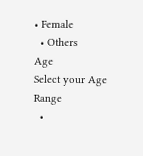• Female
  • Others
Age
Select your Age Range
  •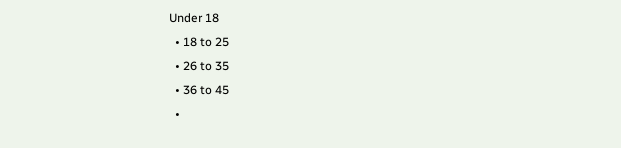Under 18
  • 18 to 25
  • 26 to 35
  • 36 to 45
  •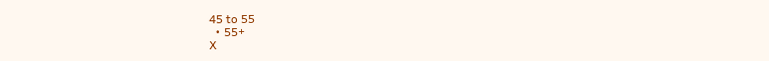45 to 55
  • 55+
X